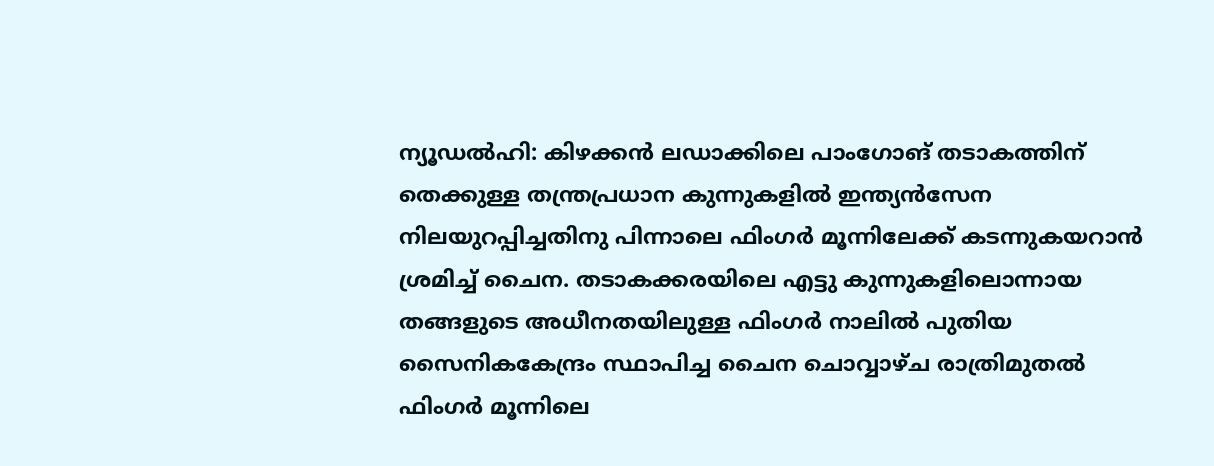ന്യൂഡൽഹി: കിഴക്കൻ ലഡാക്കിലെ പാംഗോങ് തടാകത്തിന് തെക്കുള്ള തന്ത്രപ്രധാന കുന്നുകളിൽ ഇന്ത്യൻസേന നിലയുറപ്പിച്ചതിനു പിന്നാലെ ഫിംഗർ മൂന്നിലേക്ക് കടന്നുകയറാൻ ശ്രമിച്ച് ചൈന. തടാകക്കരയിലെ എട്ടു കുന്നുകളിലൊന്നായ തങ്ങളുടെ അധീനതയിലുള്ള ഫിംഗർ നാലിൽ പുതിയ സൈനികകേന്ദ്രം സ്ഥാപിച്ച ചൈന ചൊവ്വാഴ്ച രാത്രിമുതൽ ഫിംഗർ മൂന്നിലെ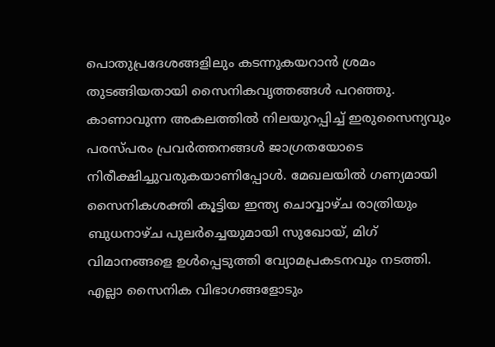പൊതുപ്രദേശങ്ങളിലും കടന്നുകയറാൻ ശ്രമം തുടങ്ങിയതായി സൈനികവൃത്തങ്ങൾ പറഞ്ഞു. കാണാവുന്ന അകലത്തിൽ നിലയുറപ്പിച്ച് ഇരുസൈന്യവും പരസ്പരം പ്രവർത്തനങ്ങൾ ജാഗ്രതയോടെ നിരീക്ഷിച്ചുവരുകയാണിപ്പോൾ. മേഖലയിൽ ഗണ്യമായി സൈനികശക്തി കൂട്ടിയ ഇന്ത്യ ചൊവ്വാഴ്ച രാത്രിയും ബുധനാഴ്ച പുലർച്ചെയുമായി സുഖോയ്, മിഗ് വിമാനങ്ങളെ ഉൾപ്പെടുത്തി വ്യോമപ്രകടനവും നടത്തി. എല്ലാ സൈനിക വിഭാഗങ്ങളോടും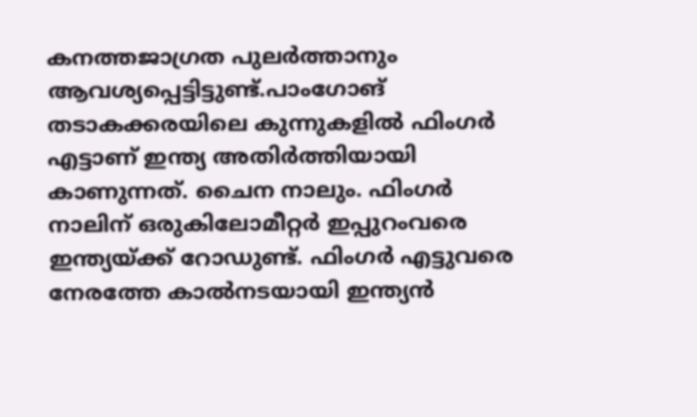കനത്തജാഗ്രത പുലർത്താനും ആവശ്യപ്പെട്ടിട്ടുണ്ട്.പാംഗോങ് തടാകക്കരയിലെ കുന്നുകളിൽ ഫിംഗർ എട്ടാണ് ഇന്ത്യ അതിർത്തിയായി കാണുന്നത്. ചൈന നാലും. ഫിംഗർ നാലിന് ഒരുകിലോമീറ്റർ ഇപ്പുറംവരെ ഇന്ത്യയ്ക്ക് റോഡുണ്ട്. ഫിംഗർ എട്ടുവരെ നേരത്തേ കാൽനടയായി ഇന്ത്യൻ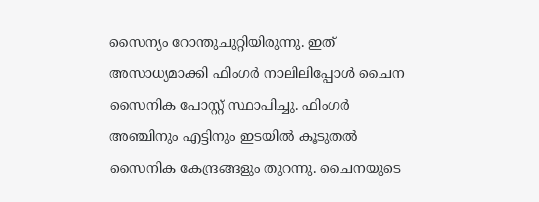സൈന്യം റോന്തുചുറ്റിയിരുന്നു. ഇത് അസാധ്യമാക്കി ഫിംഗർ നാലിലിപ്പോൾ ചൈന സൈനിക പോസ്റ്റ് സ്ഥാപിച്ചു. ഫിംഗർ അഞ്ചിനും എട്ടിനും ഇടയിൽ കൂടുതൽ സൈനിക കേന്ദ്രങ്ങളും തുറന്നു. ചൈനയുടെ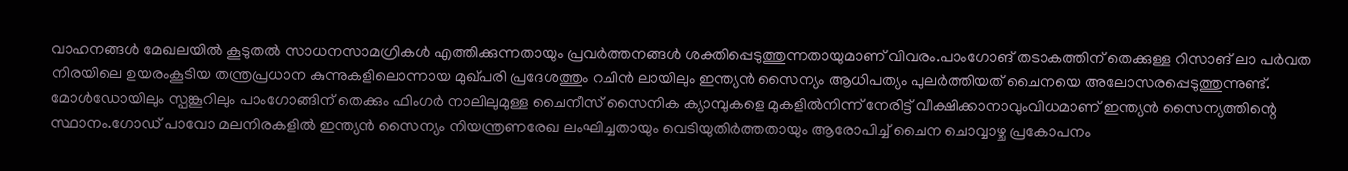വാഹനങ്ങൾ മേഖലയിൽ കൂടുതൽ സാധനസാമഗ്രികൾ എത്തിക്കുന്നതായും പ്രവർത്തനങ്ങൾ ശക്തിപ്പെടുത്തുന്നതായുമാണ് വിവരം.പാംഗോങ് തടാകത്തിന് തെക്കുള്ള റിസാങ് ലാ പർവത നിരയിലെ ഉയരംകൂടിയ തന്ത്രപ്രധാന കുന്നുകളിലൊന്നായ മുഖ്പരി പ്രദേശത്തും റചിൻ ലായിലും ഇന്ത്യൻ സൈന്യം ആധിപത്യം പുലർത്തിയത് ചൈനയെ അലോസരപ്പെടുത്തുന്നുണ്ട്. മോൾഡോയിലും സ്പങ്കൂറിലും പാംഗോങ്ങിന് തെക്കും ഫിംഗർ നാലിലുമുള്ള ചൈനീസ് സൈനിക ക്യാമ്പുകളെ മുകളിൽനിന്ന് നേരിട്ട് വീക്ഷിക്കാനാവുംവിധമാണ് ഇന്ത്യൻ സൈന്യത്തിന്റെ സ്ഥാനം.ഗോഡ് പാവോ മലനിരകളിൽ ഇന്ത്യൻ സൈന്യം നിയന്ത്രണരേഖ ലംഘിച്ചതായും വെടിയുതിർത്തതായും ആരോപിച്ച് ചൈന ചൊവ്വാഴ്ച പ്രകോപനം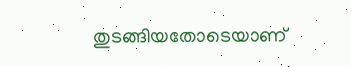തുടങ്ങിയതോടെയാണ്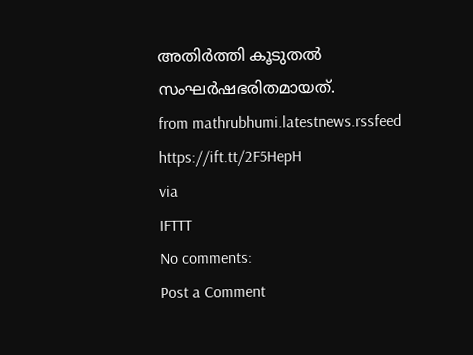അതിർത്തി കൂടുതൽ സംഘർഷഭരിതമായത്.
from mathrubhumi.latestnews.rssfeed https://ift.tt/2F5HepH
via
IFTTT
No comments:
Post a Comment